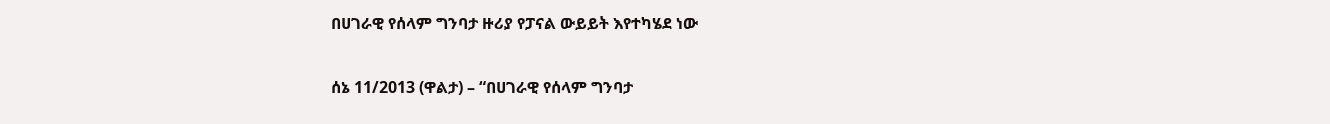በሀገራዊ የሰላም ግንባታ ዙሪያ የፓናል ውይይት እየተካሄደ ነው

ሰኔ 11/2013 (ዋልታ) – “በሀገራዊ የሰላም ግንባታ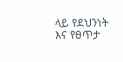ላይ የደህንነት እና የፀጥታ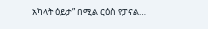አካላት ዕይታ” በሚል ርዕስ የፓናል…